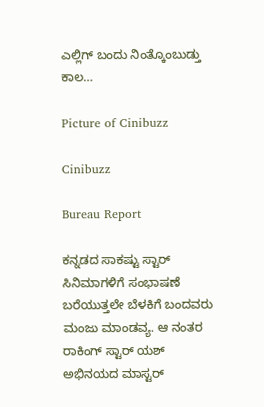ಎಲ್ಲಿಗ್ ಬಂದು ನಿಂತ್ಕೊಂಬುಡ್ತು ಕಾಲ…

Picture of Cinibuzz

Cinibuzz

Bureau Report

ಕನ್ನಡದ ಸಾಕಷ್ಟು ಸ್ಟಾರ್ ಸಿನಿಮಾಗಳಿಗೆ ಸಂಭಾಷಣೆ ಬರೆಯುತ್ತಲೇ ಬೆಳಕಿಗೆ ಬಂದವರು ಮಂಜು ಮಾಂಡವ್ಯ. ಆ ನಂತರ ರಾಕಿಂಗ್ ಸ್ಟಾರ್ ಯಶ್ ಅಭಿನಯದ ಮಾಸ್ಟರ್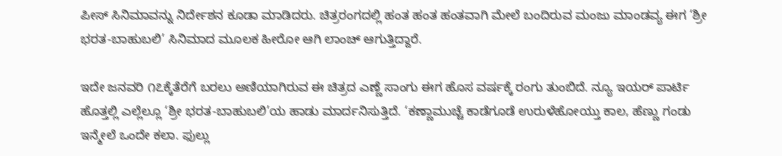ಪೀಸ್ ಸಿನಿಮಾವನ್ನು ನಿರ್ದೇಶನ ಕೂಡಾ ಮಾಡಿದರು. ಚಿತ್ರರಂಗದಲ್ಲಿ ಹಂತ ಹಂತ ಹಂತವಾಗಿ ಮೇಲೆ ಬಂದಿರುವ ಮಂಜು ಮಾಂಡವ್ಯ ಈಗ ‘ಶ್ರೀ ಭರತ-ಬಾಹುಬಲಿ’ ಸಿನಿಮಾದ ಮೂಲಕ ಹೀರೋ ಆಗಿ ಲಾಂಚ್ ಆಗುತ್ತಿದ್ದಾರೆ.

ಇದೇ ಜನವರಿ ೧೭ಕ್ಕೆತೆರೆಗೆ ಬರಲು ಅಣಿಯಾಗಿರುವ ಈ ಚಿತ್ರದ ಎಣ್ಣೆ ಸಾಂಗು ಈಗ ಹೊಸ ವರ್ಷಕ್ಕೆ ರಂಗು ತುಂಬಿದೆ. ನ್ಯೂ ಇಯರ್ ಪಾರ್ಟಿ ಹೊತ್ತಲ್ಲಿ ಎಲ್ಲೆಲ್ಲೂ ‘ಶ್ರೀ ಭರತ-ಬಾಹುಬಲಿ’ಯ ಹಾಡು ಮಾರ್ದನಿಸುತ್ತಿದೆ. ‘ಕಣ್ಣಾಮುಚ್ಚೆ ಕಾಡೆಗೂಡೆ ಉರುಳೆಹೋಯ್ತು ಕಾಲ, ಹೆಣ್ಣು ಗಂಡು ಇನ್ಮೇಲೆ ಒಂದೇ ಕಲಾ. ಫುಲ್ಲು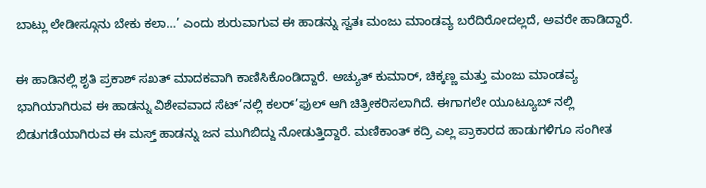ಬಾಟ್ಲು ಲೇಡೀಸ್ಗೂನು ಬೇಕು ಕಲಾ…’ ಎಂದು ಶುರುವಾಗುವ ಈ ಹಾಡನ್ನು ಸ್ವತಃ ಮಂಜು ಮಾಂಡವ್ಯ ಬರೆದಿರೋದಲ್ಲದೆ, ಅವರೇ ಹಾಡಿದ್ದಾರೆ.

ಈ ಹಾಡಿನಲ್ಲಿ ಶೃತಿ ಪ್ರಕಾಶ್ ಸಖತ್ ಮಾದಕವಾಗಿ ಕಾಣಿಸಿಕೊಂಡಿದ್ದಾರೆ. ಅಚ್ಯುತ್ ಕುಮಾರ್, ಚಿಕ್ಕಣ್ಣ ಮತ್ತು ಮಂಜು ಮಾಂಡವ್ಯ ಭಾಗಿಯಾಗಿರುವ ಈ ಹಾಡನ್ನು ವಿಶೇವವಾದ ಸೆಟ್’ನಲ್ಲಿ ಕಲರ್’ಫುಲ್ ಆಗಿ ಚಿತ್ರೀಕರಿಸಲಾಗಿದೆ. ಈಗಾಗಲೇ ಯೂಟ್ಯೂಬ್ ನಲ್ಲಿ ಬಿಡುಗಡೆಯಾಗಿರುವ ಈ ಮಸ್ತ್ ಹಾಡನ್ನು ಜನ ಮುಗಿಬಿದ್ದು ನೋಡುತ್ತಿದ್ದಾರೆ. ಮಣಿಕಾಂತ್ ಕದ್ರಿ ಎಲ್ಲ ಪ್ರಾಕಾರದ ಹಾಡುಗಳಿಗೂ ಸಂಗೀತ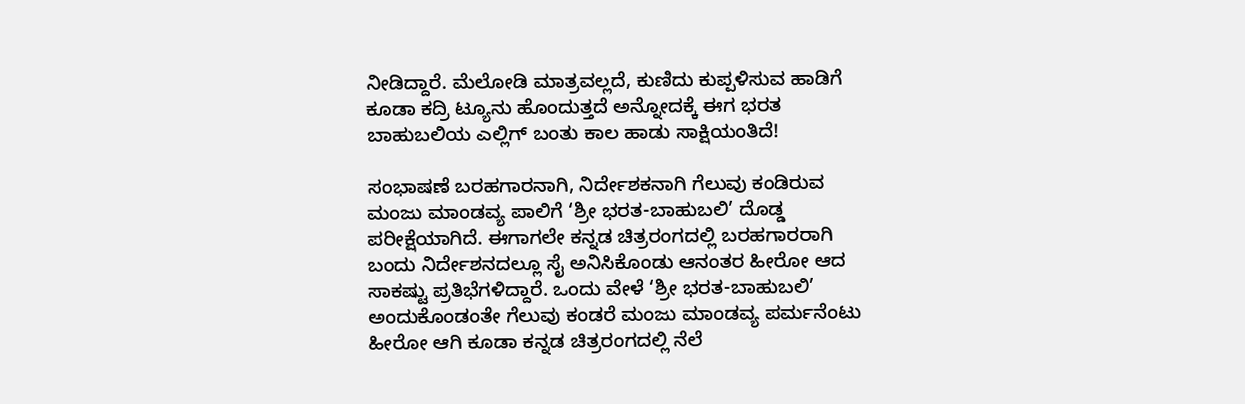ನೀಡಿದ್ದಾರೆ. ಮೆಲೋಡಿ ಮಾತ್ರವಲ್ಲದೆ, ಕುಣಿದು ಕುಪ್ಪಳಿಸುವ ಹಾಡಿಗೆ ಕೂಡಾ ಕದ್ರಿ ಟ್ಯೂನು ಹೊಂದುತ್ತದೆ ಅನ್ನೋದಕ್ಕೆ ಈಗ ಭರತ ಬಾಹುಬಲಿಯ ಎಲ್ಲಿಗ್ ಬಂತು ಕಾಲ ಹಾಡು ಸಾಕ್ಷಿಯಂತಿದೆ!

ಸಂಭಾಷಣೆ ಬರಹಗಾರನಾಗಿ, ನಿರ್ದೇಶಕನಾಗಿ ಗೆಲುವು ಕಂಡಿರುವ ಮಂಜು ಮಾಂಡವ್ಯ ಪಾಲಿಗೆ ‘ಶ್ರೀ ಭರತ-ಬಾಹುಬಲಿ’ ದೊಡ್ಡ ಪರೀಕ್ಷೆಯಾಗಿದೆ. ಈಗಾಗಲೇ ಕನ್ನಡ ಚಿತ್ರರಂಗದಲ್ಲಿ ಬರಹಗಾರರಾಗಿ ಬಂದು ನಿರ್ದೇಶನದಲ್ಲೂ ಸೈ ಅನಿಸಿಕೊಂಡು ಆನಂತರ ಹೀರೋ ಆದ ಸಾಕಷ್ಟು ಪ್ರತಿಭೆಗಳಿದ್ದಾರೆ. ಒಂದು ವೇಳೆ ‘ಶ್ರೀ ಭರತ-ಬಾಹುಬಲಿ’ ಅಂದುಕೊಂಡಂತೇ ಗೆಲುವು ಕಂಡರೆ ಮಂಜು ಮಾಂಡವ್ಯ ಪರ್ಮನೆಂಟು ಹೀರೋ ಆಗಿ ಕೂಡಾ ಕನ್ನಡ ಚಿತ್ರರಂಗದಲ್ಲಿ ನೆಲೆ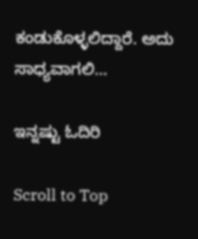ಕಂಡುಕೊಳ್ಳಲಿದ್ದಾರೆ. ಅದು ಸಾಧ್ಯವಾಗಲಿ…

ಇನ್ನಷ್ಟು ಓದಿರಿ

Scroll to Top